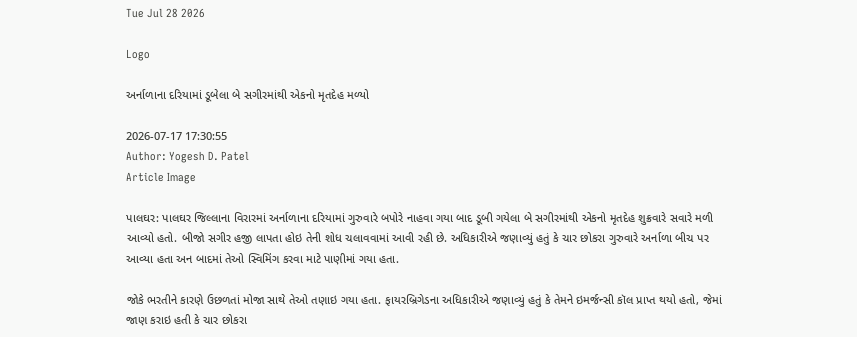Tue Jul 28 2026

Logo

અર્નાળાના દરિયામાં ડૂબેલા બે સગીરમાંથી એકનો મૃતદેહ મળ્યો

2026-07-17 17:30:55
Author: Yogesh D. Patel
Article Image

પાલઘર: પાલઘર જિલ્લાના વિરારમાં અર્નાળાના દરિયામાં ગુરુવારે બપોરે નાહવા ગયા બાદ ડૂબી ગયેલા બે સગીરમાંથી એકનો મૃતદેહ શુક્રવારે સવારે મળી આવ્યો હતો. બીજો સગીર હજી લાપતા હોઇ તેની શોધ ચલાવવામાં આવી રહી છે. અધિકારીએ જણાવ્યું હતું કે ચાર છોકરા ગુરુવારે અર્નાળા બીચ પર આવ્યા હતા અન બાદમાં તેઓ સ્વિમિંગ કરવા માટે પાણીમાં ગયા હતા.

જોકે ભરતીને કારણે ઉછળતાં મોજા સાથે તેઓ તણાઇ ગયા હતા. ફાયરબ્રિગેડના અધિકારીએ જણાવ્યું હતું કે તેમને ઇમર્જન્સી કૉલ પ્રાપ્ત થયો હતો, જેમાં જાણ કરાઇ હતી કે ચાર છોકરા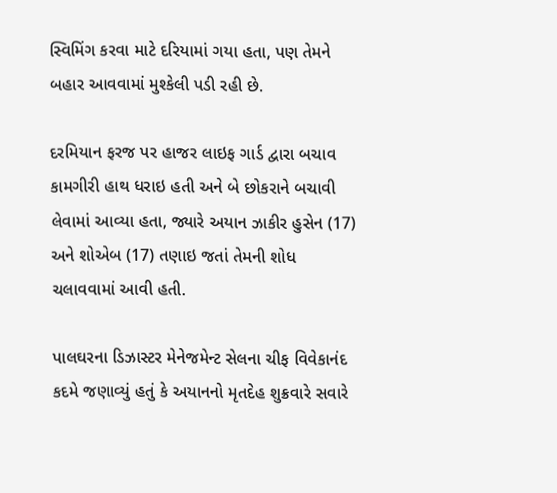સ્વિમિંગ કરવા માટે દરિયામાં ગયા હતા, પણ તેમને બહાર આવવામાં મુશ્કેલી પડી રહી છે.

દરમિયાન ફરજ પર હાજર લાઇફ ગાર્ડ દ્વારા બચાવ કામગીરી હાથ ધરાઇ હતી અને બે છોકરાને બચાવી લેવામાં આવ્યા હતા, જ્યારે અયાન ઝાકીર હુસેન (17) અને શોએબ (17) તણાઇ જતાં તેમની શોધ ચલાવવામાં આવી હતી.

પાલઘરના ડિઝાસ્ટર મેનેજમેન્ટ સેલના ચીફ વિવેકાનંદ કદમે જણાવ્યું હતું કે અયાનનો મૃતદેહ શુક્રવારે સવારે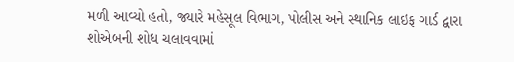મળી આવ્યો હતો, જ્યારે મહેસૂલ વિભાગ, પોલીસ અને સ્થાનિક લાઇફ ગાર્ડ દ્વારા શોએબની શોધ ચલાવવામાં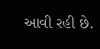આવી રહી છે.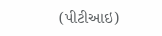(પીટીઆઇ)